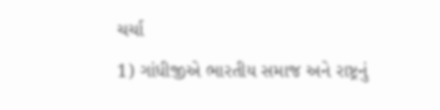ચર્ચા
1) ગાંધીજીએ ભારતીય સમાજ અને રાષ્ટ્રનું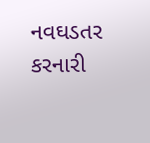નવઘડતર કરનારી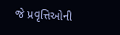જે પ્રવૃત્તિઓની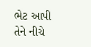ભેટ આપી તેને નીચે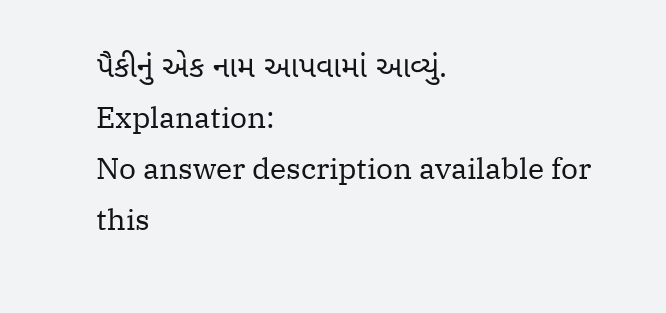પૈકીનું એક નામ આપવામાં આવ્યું.
Explanation:
No answer description available for this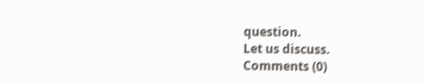question.
Let us discuss.
Comments (0)